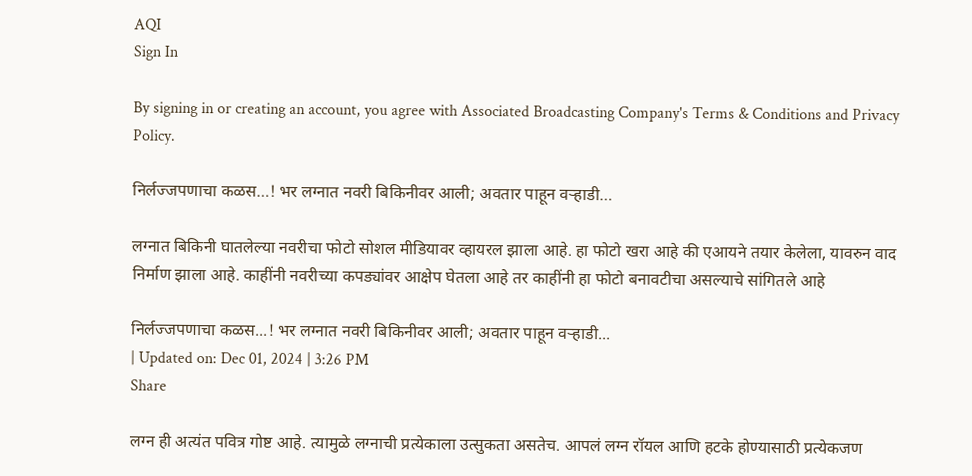AQI
Sign In

By signing in or creating an account, you agree with Associated Broadcasting Company's Terms & Conditions and Privacy Policy.

निर्लज्जपणाचा कळस…! भर लग्नात नवरी बिकिनीवर आली; अवतार पाहून वऱ्हाडी…

लग्नात बिकिनी घातलेल्या नवरीचा फोटो सोशल मीडियावर व्हायरल झाला आहे. हा फोटो खरा आहे की एआयने तयार केलेला, यावरुन वाद निर्माण झाला आहे. काहींनी नवरीच्या कपड्यांवर आक्षेप घेतला आहे तर काहींनी हा फोटो बनावटीचा असल्याचे सांगितले आहे

निर्लज्जपणाचा कळस...! भर लग्नात नवरी बिकिनीवर आली; अवतार पाहून वऱ्हाडी...
| Updated on: Dec 01, 2024 | 3:26 PM
Share

लग्न ही अत्यंत पवित्र गोष्ट आहे. त्यामुळे लग्नाची प्रत्येकाला उत्सुकता असतेच. आपलं लग्न रॉयल आणि हटके होण्यासाठी प्रत्येकजण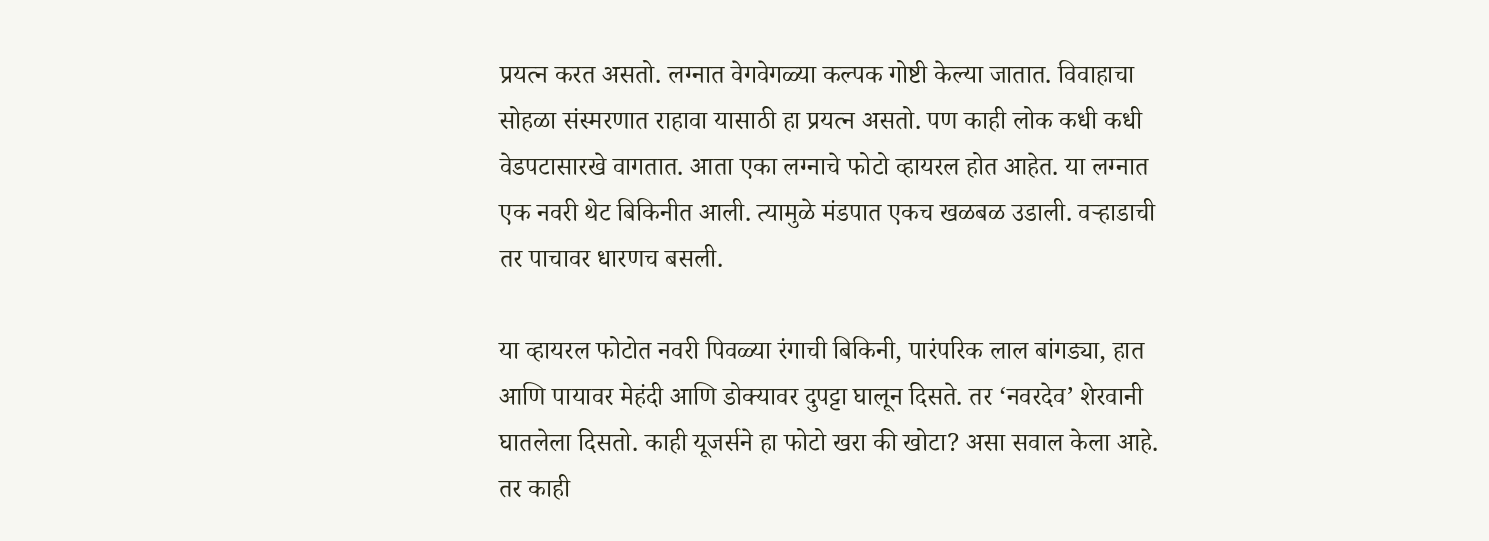प्रयत्न करत असतो. लग्नात वेगवेगळ्या कल्पक गोष्टी केल्या जातात. विवाहाचा सोहळा संस्मरणात राहावा यासाठी हा प्रयत्न असतो. पण काही लोक कधी कधी वेडपटासारखे वागतात. आता एका लग्नाचे फोटो व्हायरल होत आहेत. या लग्नात एक नवरी थेट बिकिनीत आली. त्यामुळे मंडपात एकच खळबळ उडाली. वऱ्हाडाची तर पाचावर धारणच बसली.

या व्हायरल फोटोत नवरी पिवळ्या रंगाची बिकिनी, पारंपरिक लाल बांगड्या, हात आणि पायावर मेहंदी आणि डोक्यावर दुपट्टा घालून दिसते. तर ‘नवरदेव’ शेरवानी घातलेला दिसतो. काही यूजर्सने हा फोटो खरा की खोटा? असा सवाल केला आहे. तर काही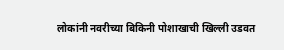लोकांनी नवरीच्या बिकिनी पोशाखाची खिल्ली उडवत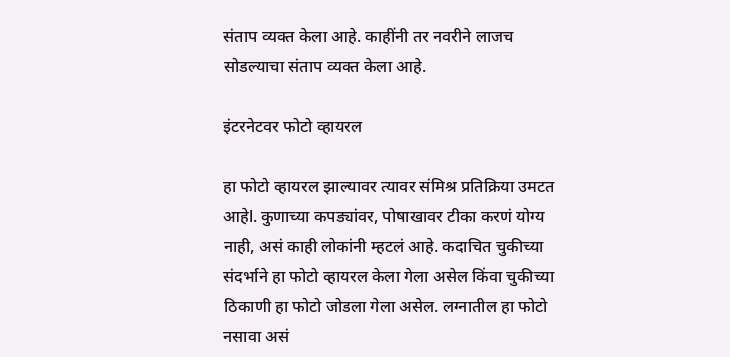संताप व्यक्त केला आहे. काहींनी तर नवरीने लाजच सोडल्याचा संताप व्यक्त केला आहे.

इंटरनेटवर फोटो व्हायरल

हा फोटो व्हायरल झाल्यावर त्यावर संमिश्र प्रतिक्रिया उमटत आहेl. कुणाच्या कपड्यांवर, पोषाखावर टीका करणं योग्य नाही, असं काही लोकांनी म्हटलं आहे. कदाचित चुकीच्या संदर्भाने हा फोटो व्हायरल केला गेला असेल किंवा चुकीच्या ठिकाणी हा फोटो जोडला गेला असेल. लग्नातील हा फोटो नसावा असं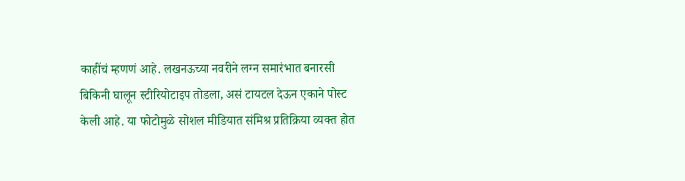काहींचं म्हणणं आहे. लखनऊच्या नवरीने लग्न समारंभात बनारसी बिकिनी घालून स्टीरियोटाइप तोडला, असं टायटल देऊन एकाने पोस्ट केली आहे. या फोटोमुळे सोशल मीडियात संमिश्र प्रतिक्रिया व्यक्त होत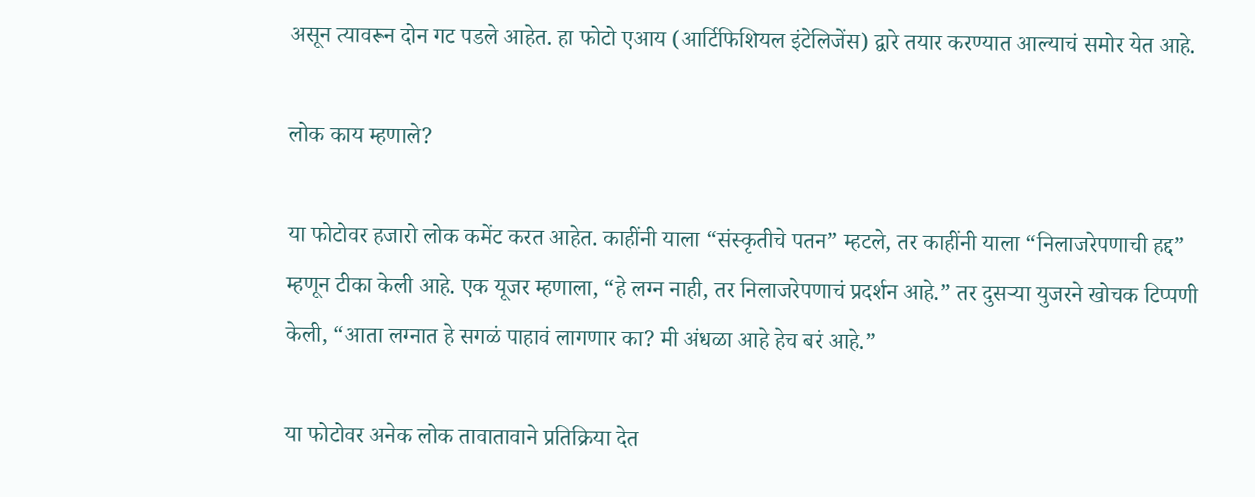असून त्यावरून दोन गट पडले आहेत. हा फोटो एआय (आर्टिफिशियल इंटेलिजेंस) द्वारे तयार करण्यात आल्याचं समोर येत आहे.

लोक काय म्हणाले?

या फोटोवर हजारो लोक कमेंट करत आहेत. काहींनी याला “संस्कृतीचे पतन” म्हटले, तर काहींनी याला “निलाजरेपणाची हद्द” म्हणून टीका केली आहे. एक यूजर म्हणाला, “हे लग्न नाही, तर निलाजरेपणाचं प्रदर्शन आहे.” तर दुसऱ्या युजरने खोचक टिप्पणी केली, “आता लग्नात हे सगळं पाहावं लागणार का? मी अंधळा आहे हेच बरं आहे.”

या फोटोवर अनेक लोक तावातावाने प्रतिक्रिया देत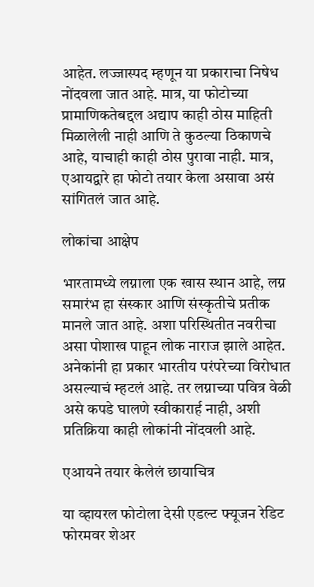आहेत. लज्जास्पद म्हणून या प्रकाराचा निषेध नोंदवला जात आहे. मात्र, या फोटोच्या प्रामाणिकतेबद्दल अद्याप काही ठोस माहिती मिळालेली नाही आणि ते कुठल्या ठिकाणचे आहे, याचाही काही ठोस पुरावा नाही. मात्र, एआयद्वारे हा फोटो तयार केला असावा असं सांगितलं जात आहे.

लोकांचा आक्षेप

भारतामध्ये लग्नाला एक खास स्थान आहे, लग्न समारंभ हा संस्कार आणि संस्कृतीचे प्रतीक मानले जात आहे. अशा परिस्थितीत नवरीचा असा पोशाख पाहून लोक नाराज झाले आहेत. अनेकांनी हा प्रकार भारतीय परंपरेच्या विरोधात असल्याचं म्हटलं आहे. तर लग्नाच्या पवित्र वेळी असे कपडे घालणे स्वीकारार्ह नाही, अशी प्रतिक्रिया काही लोकांनी नोंदवली आहे.

एआयने तयार केलेलं छायाचित्र

या व्हायरल फोटोला देसी एडल्ट फ्यूजन रेडिट फोरमवर शेअर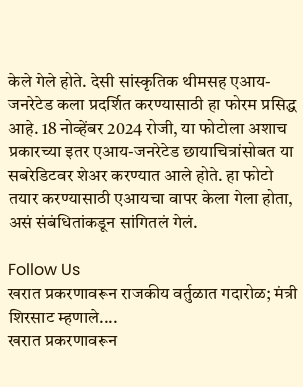केले गेले होते. देसी सांस्कृतिक थीमसह एआय-जनरेटेड कला प्रदर्शित करण्यासाठी हा फोरम प्रसिद्ध आहे. 18 नोव्हेंबर 2024 रोजी, या फोटोला अशाच प्रकारच्या इतर एआय-जनरेटेड छायाचित्रांसोबत या सबरेडिटवर शेअर करण्यात आले होते. हा फोटो तयार करण्यासाठी एआयचा वापर केला गेला होता, असं संबंधितांकडून सांगितलं गेलं.

Follow Us
खरात प्रकरणावरून राजकीय वर्तुळात गदारोळ; मंत्री शिरसाट म्हणाले....
खरात प्रकरणावरून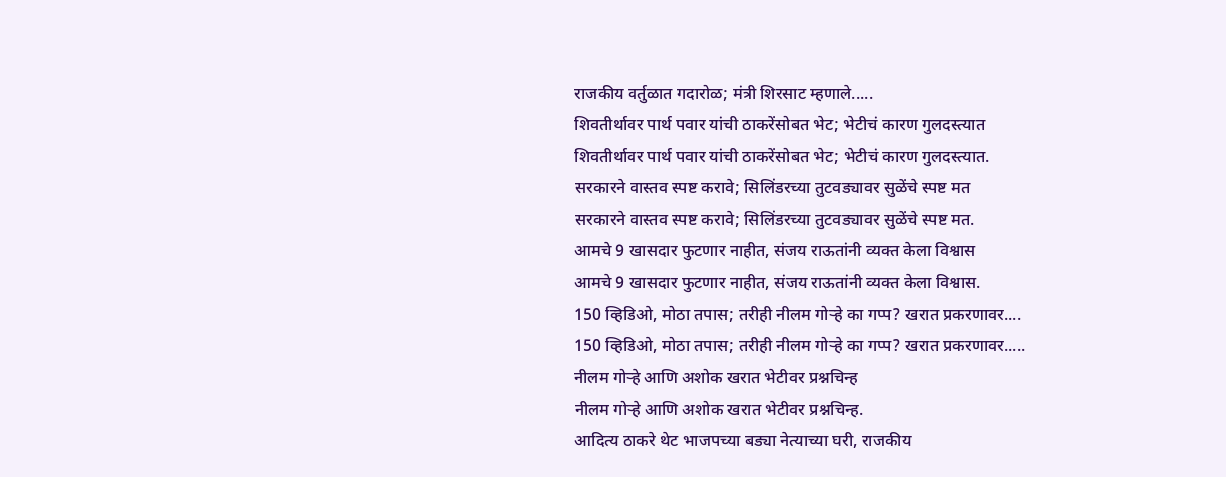राजकीय वर्तुळात गदारोळ; मंत्री शिरसाट म्हणाले.....
शिवतीर्थावर पार्थ पवार यांची ठाकरेंसोबत भेट; भेटीचं कारण गुलदस्त्यात
शिवतीर्थावर पार्थ पवार यांची ठाकरेंसोबत भेट; भेटीचं कारण गुलदस्त्यात.
सरकारने वास्तव स्पष्ट करावे; सिलिंडरच्या तुटवड्यावर सुळेंचे स्पष्ट मत
सरकारने वास्तव स्पष्ट करावे; सिलिंडरच्या तुटवड्यावर सुळेंचे स्पष्ट मत.
आमचे 9 खासदार फुटणार नाहीत, संजय राऊतांनी व्यक्त केला विश्वास
आमचे 9 खासदार फुटणार नाहीत, संजय राऊतांनी व्यक्त केला विश्वास.
150 व्हिडिओ, मोठा तपास; तरीही नीलम गोऱ्हे का गप्प? खरात प्रकरणावर....
150 व्हिडिओ, मोठा तपास; तरीही नीलम गोऱ्हे का गप्प? खरात प्रकरणावर.....
नीलम गोऱ्हे आणि अशोक खरात भेटीवर प्रश्नचिन्ह
नीलम गोऱ्हे आणि अशोक खरात भेटीवर प्रश्नचिन्ह.
आदित्य ठाकरे थेट भाजपच्या बड्या नेत्याच्या घरी, राजकीय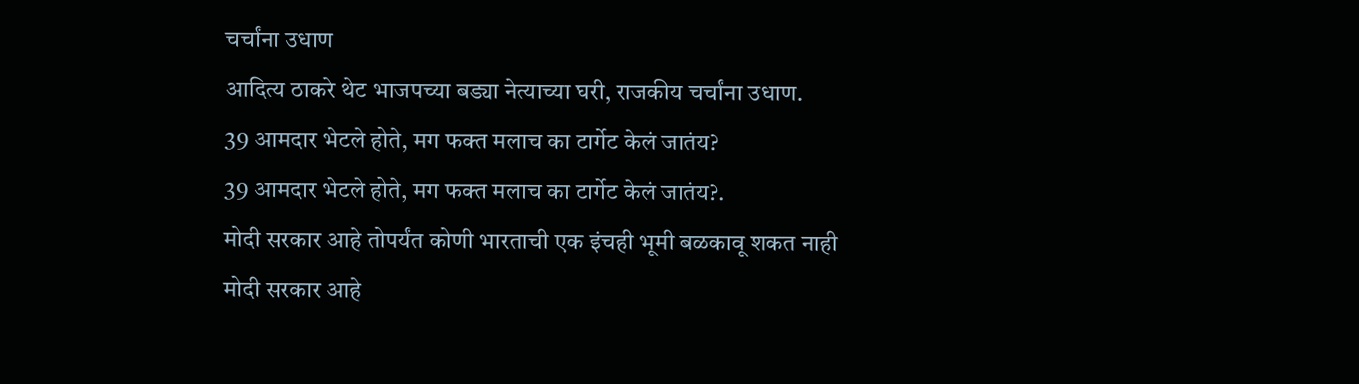चर्चांना उधाण
आदित्य ठाकरे थेट भाजपच्या बड्या नेत्याच्या घरी, राजकीय चर्चांना उधाण.
39 आमदार भेटले होते, मग फक्त मलाच का टार्गेट केलं जातंय?
39 आमदार भेटले होते, मग फक्त मलाच का टार्गेट केलं जातंय?.
मोदी सरकार आहे तोपर्यंत कोणी भारताची एक इंचही भूमी बळकावू शकत नाही
मोदी सरकार आहे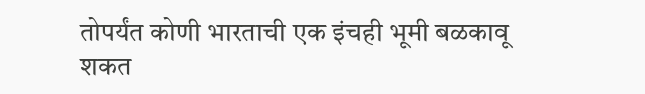तोपर्यंत कोणी भारताची एक इंचही भूमी बळकावू शकत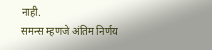नाही.
समन्स म्हणजे अंतिम निर्णय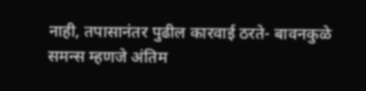नाही, तपासानंतर पुढील कारवाई ठरते- बावनकुळे
समन्स म्हणजे अंतिम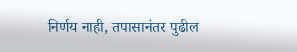निर्णय नाही, तपासानंतर पुढील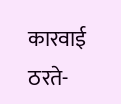कारवाई ठरते-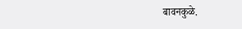बावनकुळे.